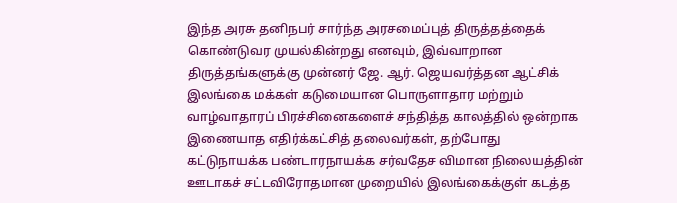இந்த அரசு தனிநபர் சார்ந்த அரசமைப்புத் திருத்தத்தைக் கொண்டுவர முயல்கின்றது எனவும், இவ்வாறான திருத்தங்களுக்கு முன்னர் ஜே. ஆர். ஜெயவர்த்தன ஆட்சிக்
இலங்கை மக்கள் கடுமையான பொருளாதார மற்றும் வாழ்வாதாரப் பிரச்சினைகளைச் சந்தித்த காலத்தில் ஒன்றாக இணையாத எதிர்க்கட்சித் தலைவர்கள், தற்போது
கட்டுநாயக்க பண்டாரநாயக்க சர்வதேச விமான நிலையத்தின் ஊடாகச் சட்டவிரோதமான முறையில் இலங்கைக்குள் கடத்த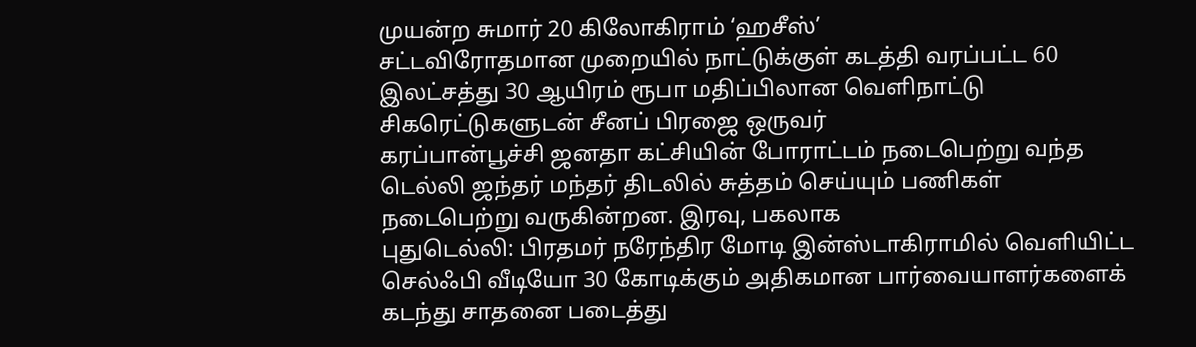முயன்ற சுமார் 20 கிலோகிராம் ‘ஹசீஸ்’
சட்டவிரோதமான முறையில் நாட்டுக்குள் கடத்தி வரப்பட்ட 60 இலட்சத்து 30 ஆயிரம் ரூபா மதிப்பிலான வெளிநாட்டு சிகரெட்டுகளுடன் சீனப் பிரஜை ஒருவர்
கரப்பான்பூச்சி ஜனதா கட்சியின் போராட்டம் நடைபெற்று வந்த டெல்லி ஜந்தர் மந்தர் திடலில் சுத்தம் செய்யும் பணிகள் நடைபெற்று வருகின்றன. இரவு, பகலாக
புதுடெல்லி: பிரதமர் நரேந்திர மோடி இன்ஸ்டாகிராமில் வெளியிட்ட செல்ஃபி வீடியோ 30 கோடிக்கும் அதிகமான பார்வையாளர்களைக் கடந்து சாதனை படைத்து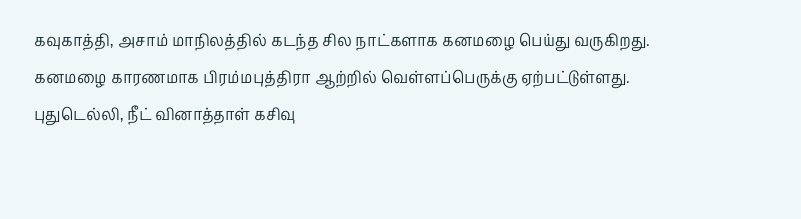கவுகாத்தி, அசாம் மாநிலத்தில் கடந்த சில நாட்களாக கனமழை பெய்து வருகிறது. கனமழை காரணமாக பிரம்மபுத்திரா ஆற்றில் வெள்ளப்பெருக்கு ஏற்பட்டுள்ளது.
புதுடெல்லி, நீட் வினாத்தாள் கசிவு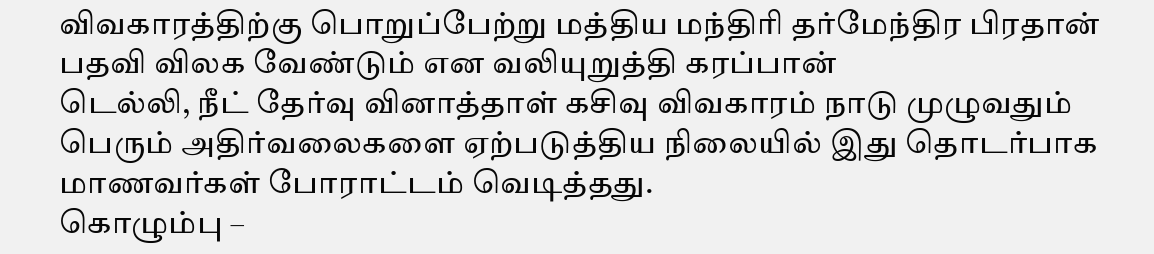விவகாரத்திற்கு பொறுப்பேற்று மத்திய மந்திரி தர்மேந்திர பிரதான் பதவி விலக வேண்டும் என வலியுறுத்தி கரப்பான்
டெல்லி, நீட் தேர்வு வினாத்தாள் கசிவு விவகாரம் நாடு முழுவதும் பெரும் அதிர்வலைகளை ஏற்படுத்திய நிலையில் இது தொடர்பாக மாணவர்கள் போராட்டம் வெடித்தது.
கொழும்பு –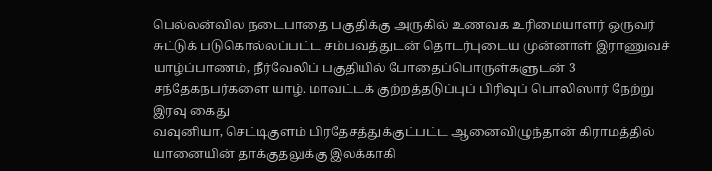பெல்லன்வில நடைபாதை பகுதிக்கு அருகில் உணவக உரிமையாளர் ஒருவர் சுட்டுக் படுகொல்லப்பட்ட சம்பவத்துடன் தொடர்புடைய முன்னாள் இராணுவச்
யாழ்ப்பாணம், நீர்வேலிப் பகுதியில் போதைப்பொருள்களுடன் 3 சந்தேகநபர்களை யாழ். மாவட்டக் குற்றத்தடுப்புப் பிரிவுப் பொலிஸார் நேற்று இரவு கைது
வவுனியா, செட்டிகுளம் பிரதேசத்துக்குட்பட்ட ஆனைவிழுந்தான் கிராமத்தில் யானையின் தாக்குதலுக்கு இலக்காகி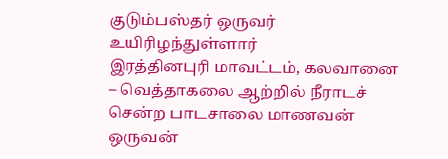குடும்பஸ்தர் ஒருவர் உயிரிழந்துள்ளார்
இரத்தினபுரி மாவட்டம், கலவானை – வெத்தாகலை ஆற்றில் நீராடச் சென்ற பாடசாலை மாணவன் ஒருவன்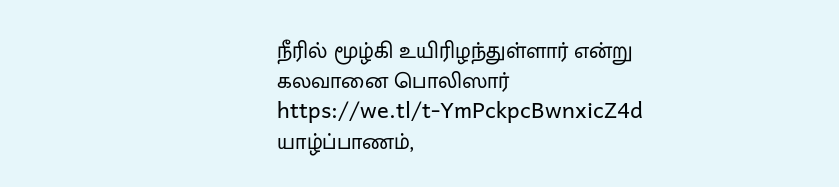நீரில் மூழ்கி உயிரிழந்துள்ளார் என்று கலவானை பொலிஸார்
https://we.tl/t-YmPckpcBwnxicZ4d யாழ்ப்பாணம்,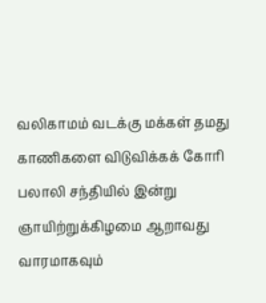வலிகாமம் வடக்கு மக்கள் தமது காணிகளை விடுவிக்கக் கோரி பலாலி சந்தியில் இன்று ஞாயிற்றுக்கிழமை ஆறாவது வாரமாகவும்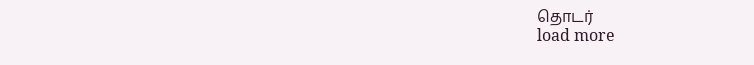தொடர்
load more